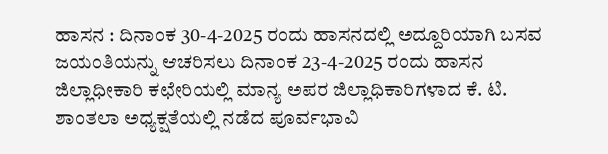ಹಾಸನ : ದಿನಾಂಕ 30-4-2025 ರಂದು ಹಾಸನದಲ್ಲಿ ಅದ್ದೂರಿಯಾಗಿ ಬಸವ ಜಯಂತಿಯನ್ನು ಆಚರಿಸಲು ದಿನಾಂಕ 23-4-2025 ರಂದು ಹಾಸನ ಜಿಲ್ಲಾಧೀಕಾರಿ ಕಛೇರಿಯಲ್ಲಿ ಮಾನ್ಯ ಅಪರ ಜಿಲ್ಲಾಧಿಕಾರಿಗಳಾದ ಕೆ. ಟಿ. ಶಾಂತಲಾ ಅಧ್ಯಕ್ಷತೆಯಲ್ಲಿ ನಡೆದ ಪೂರ್ವಭಾವಿ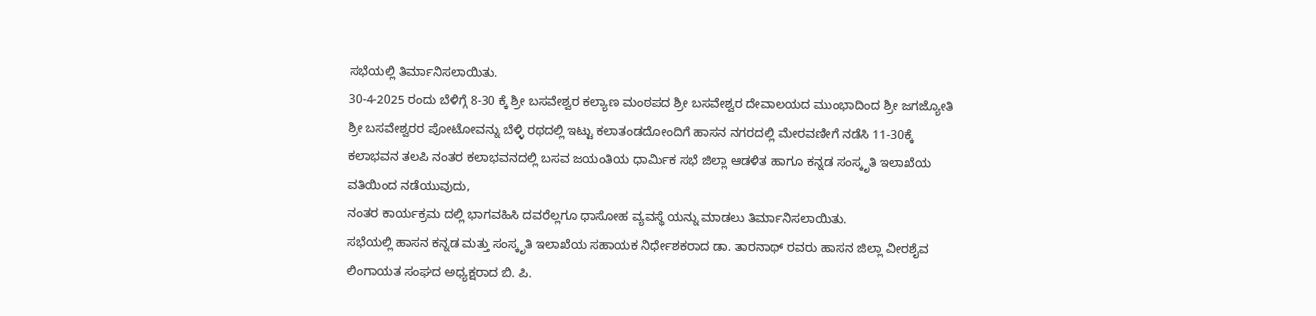ಸಭೆಯಲ್ಲಿ ತಿರ್ಮಾನಿಸಲಾಯಿತು.
30-4-2025 ರಂದು ಬೆಳಿಗ್ಗೆ 8-30 ಕ್ಕೆ ಶ್ರೀ ಬಸವೇಶ್ವರ ಕಲ್ಯಾಣ ಮಂಠಪದ ಶ್ರೀ ಬಸವೇಶ್ವರ ದೇವಾಲಯದ ಮುಂಭಾದಿಂದ ಶ್ರೀ ಜಗಜ್ಯೋತಿ ಶ್ರೀ ಬಸವೇಶ್ವರರ ಪೋಟೋವನ್ನು ಬೆಳ್ಳಿ ರಥದಲ್ಲಿ ಇಟ್ಟು ಕಲಾತಂಡದೋಂದಿಗೆ ಹಾಸನ ನಗರದಲ್ಲಿ ಮೇರವಣೀಗೆ ನಡೆಸಿ 11-30ಕ್ಕೆ ಕಲಾಭವನ ತಲಪಿ ನಂತರ ಕಲಾಭವನದಲ್ಲಿ ಬಸವ ಜಯಂತಿಯ ಧಾರ್ಮಿಕ ಸಭೆ ಜಿಲ್ಲಾ ಆಡಳಿತ ಹಾಗೂ ಕನ್ನಡ ಸಂಸ್ಕೃತಿ ಇಲಾಖೆಯ ವತಿಯಿಂದ ನಡೆಯುವುದು,
ನಂತರ ಕಾರ್ಯಕ್ರಮ ದಲ್ಲಿ ಭಾಗವಹಿಸಿ ದವರೆಲ್ಲಗೂ ಧಾಸೋಹ ವ್ಯವಸ್ಥೆ ಯನ್ನು ಮಾಡಲು ತಿರ್ಮಾನಿಸಲಾಯಿತು.
ಸಭೆಯಲ್ಲಿ ಹಾಸನ ಕನ್ನಡ ಮತ್ತು ಸಂಸ್ಕೃತಿ ಇಲಾಖೆಯ ಸಹಾಯಕ ನಿರ್ಧೇಶಕರಾದ ಡಾ. ತಾರನಾಥ್ ರವರು ಹಾಸನ ಜಿಲ್ಲಾ ವೀರಶೈವ ಲಿಂಗಾಯತ ಸಂಘದ ಅಧ್ಯಕ್ಷರಾದ ಬಿ. ಪಿ.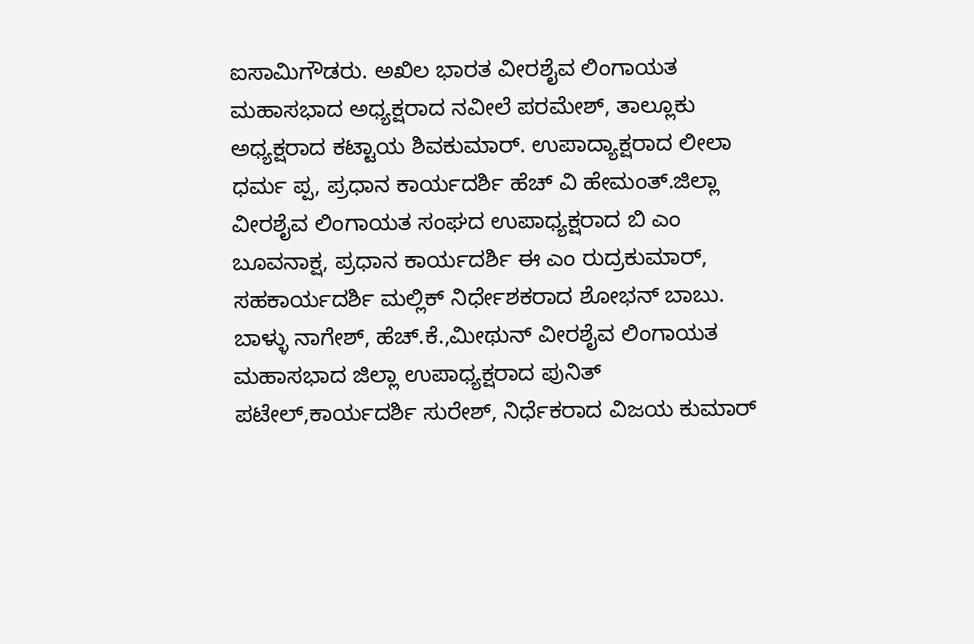ಐಸಾಮಿಗೌಡರು. ಅಖಿಲ ಭಾರತ ವೀರಶೈವ ಲಿಂಗಾಯತ ಮಹಾಸಭಾದ ಅಧ್ಯಕ್ಷರಾದ ನವೀಲೆ ಪರಮೇಶ್, ತಾಲ್ಲೂಕು ಅಧ್ಯಕ್ಷರಾದ ಕಟ್ಟಾಯ ಶಿವಕುಮಾರ್. ಉಪಾದ್ಯಾಕ್ಷರಾದ ಲೀಲಾ ಧರ್ಮ ಪ್ಪ, ಪ್ರಧಾನ ಕಾರ್ಯದರ್ಶಿ ಹೆಚ್ ವಿ ಹೇಮಂತ್.ಜಿಲ್ಲಾ ವೀರಶೈವ ಲಿಂಗಾಯತ ಸಂಘದ ಉಪಾಧ್ಯಕ್ಷರಾದ ಬಿ ಎಂ ಬೂವನಾಕ್ಷ, ಪ್ರಧಾನ ಕಾರ್ಯದರ್ಶಿ ಈ ಎಂ ರುದ್ರಕುಮಾರ್, ಸಹಕಾರ್ಯದರ್ಶಿ ಮಲ್ಲಿಕ್ ನಿರ್ಧೇಶಕರಾದ ಶೋಭನ್ ಬಾಬು. ಬಾಳ್ಳು ನಾಗೇಶ್, ಹೆಚ್.ಕೆ.,ಮೀಥುನ್ ವೀರಶೈವ ಲಿಂಗಾಯತ ಮಹಾಸಭಾದ ಜಿಲ್ಲಾ ಉಪಾಧ್ಯಕ್ಷರಾದ ಪುನಿತ್ ಪಟೇಲ್,ಕಾರ್ಯದರ್ಶಿ ಸುರೇಶ್, ನಿರ್ಧೆಕರಾದ ವಿಜಯ ಕುಮಾರ್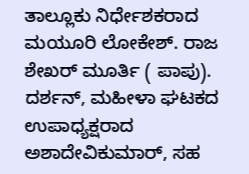ತಾಲ್ಲೂಕು ನಿರ್ಧೇಶಕರಾದ ಮಯೂರಿ ಲೋಕೇಶ್. ರಾಜ ಶೇಖರ್ ಮೂರ್ತಿ ( ಪಾಪು). ದರ್ಶನ್, ಮಹೀಳಾ ಘಟಕದ ಉಪಾಧ್ಯಕ್ಷರಾದ ಅಶಾದೇವಿಕುಮಾರ್, ಸಹ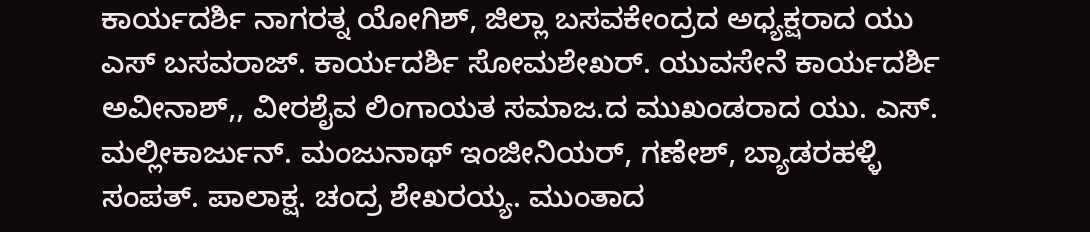ಕಾರ್ಯದರ್ಶಿ ನಾಗರತ್ನ ಯೋಗಿಶ್, ಜಿಲ್ಲಾ ಬಸವಕೇಂದ್ರದ ಅಧ್ಯಕ್ಷರಾದ ಯು ಎಸ್ ಬಸವರಾಜ್. ಕಾರ್ಯದರ್ಶಿ ಸೋಮಶೇಖರ್. ಯುವಸೇನೆ ಕಾರ್ಯದರ್ಶಿ ಅವೀನಾಶ್,, ವೀರಶೈವ ಲಿಂಗಾಯತ ಸಮಾಜ.ದ ಮುಖಂಡರಾದ ಯು. ಎಸ್. ಮಲ್ಲೀಕಾರ್ಜುನ್. ಮಂಜುನಾಥ್ ಇಂಜೀನಿಯರ್, ಗಣೇಶ್, ಬ್ಯಾಡರಹಳ್ಳಿ ಸಂಪತ್. ಪಾಲಾಕ್ಷ. ಚಂದ್ರ ಶೇಖರಯ್ಯ. ಮುಂತಾದ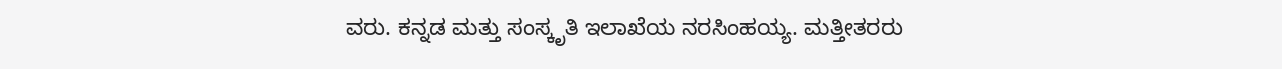ವರು. ಕನ್ನಡ ಮತ್ತು ಸಂಸ್ಕೃತಿ ಇಲಾಖೆಯ ನರಸಿಂಹಯ್ಯ. ಮತ್ತೀತರರು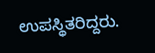ಉಪಸ್ಥಿತರಿದ್ದರು.